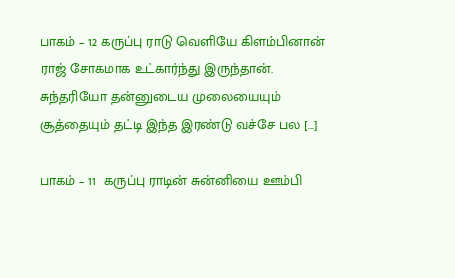பாகம் – 12 கருப்பு ராடு வெளியே கிளம்பினான் ராஜ் சோகமாக உட்கார்ந்து இருந்தான். சுந்தரியோ தன்னுடைய முலையையும் சூத்தையும் தட்டி இந்த இரண்டு வச்சே பல […]

பாகம் – 11  கருப்பு ராடின் சுன்னியை ஊம்பி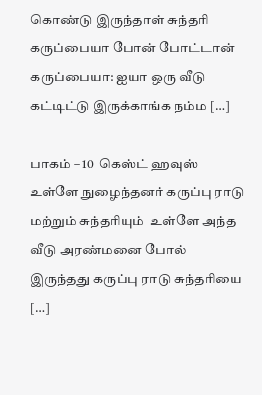கொண்டு இருந்தாள் சுந்தரி  கருப்பையா போன் போட்டான் கருப்பையா: ஐயா ஒரு வீடு கட்டிட்டு இருக்காங்க நம்ம […]

பாகம் – 10  கெஸ்ட் ஹவுஸ் உள்ளே நுழைந்தனர் கருப்பு ராடு மற்றும் சுந்தரியும்  உள்ளே அந்த வீடு அரண்மனை போல் இருந்தது கருப்பு ராடு சுந்தரியை […]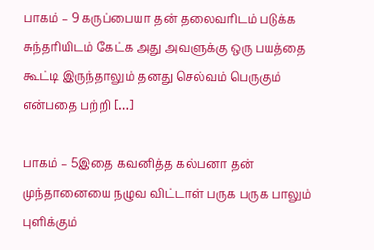பாகம் – 9 கருப்பையா தன் தலைவரிடம் படுக்க சுந்தரியிடம் கேட்க அது அவளுக்கு ஒரு பயத்தை கூட்டி இருந்தாலும் தனது செல்வம் பெருகும் என்பதை பற்றி […]

பாகம் – 5இதை கவனித்த கல்பனா தன் முந்தானையை நழுவ விட்டாள் பருக பருக பாலும் புளிக்கும்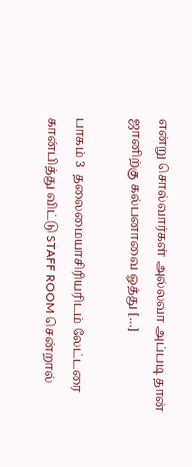என்று சொல்வார்கள் அல்லவா அப்படி தான் ஜானிற்கு கல்பனாவை ஓத்து […]

பாகம் 3  தலைமையாசிரியரிடம் லேட்டரை கான்பித்து விட்டு STAFF ROOM சென்றால்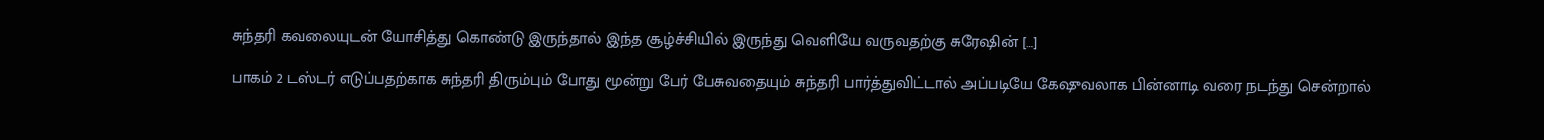சுந்தரி கவலையுடன் யோசித்து கொண்டு இருந்தால் இந்த சூழ்ச்சியில் இருந்து வெளியே வருவதற்கு சுரேஷின் […]

பாகம் 2 டஸ்டர் எடுப்பதற்காக சுந்தரி திரும்பும் போது மூன்று பேர் பேசுவதையும் சுந்தரி பார்த்துவிட்டால் அப்படியே கேஷுவலாக பின்னாடி வரை நடந்து சென்றால்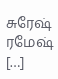சுரேஷ் ரமேஷ் […]